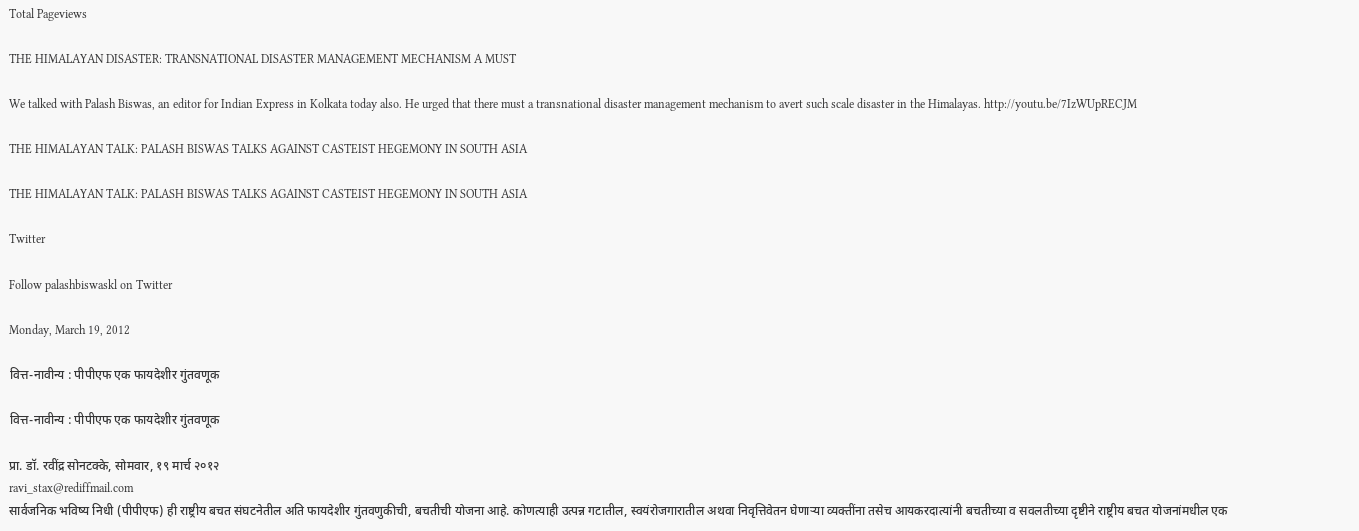Total Pageviews

THE HIMALAYAN DISASTER: TRANSNATIONAL DISASTER MANAGEMENT MECHANISM A MUST

We talked with Palash Biswas, an editor for Indian Express in Kolkata today also. He urged that there must a transnational disaster management mechanism to avert such scale disaster in the Himalayas. http://youtu.be/7IzWUpRECJM

THE HIMALAYAN TALK: PALASH BISWAS TALKS AGAINST CASTEIST HEGEMONY IN SOUTH ASIA

THE HIMALAYAN TALK: PALASH BISWAS TALKS AGAINST CASTEIST HEGEMONY IN SOUTH ASIA

Twitter

Follow palashbiswaskl on Twitter

Monday, March 19, 2012

वित्त-नावीन्य : पीपीएफ एक फायदेशीर गुंतवणूक

वित्त-नावीन्य : पीपीएफ एक फायदेशीर गुंतवणूक

प्रा. डॉ. रवींद्र सोनटक्के, सोमवार, १९ मार्च २०१२
ravi_stax@rediffmail.com
सार्वजनिक भविष्य निधी (पीपीएफ) ही राष्ट्रीय बचत संघटनेतील अति फायदेशीर गुंतवणुकीची, बचतीची योजना आहे. कोणत्याही उत्पन्न गटातील, स्वयंरोजगारातील अथवा निवृत्तिवेतन घेणाऱ्या व्यक्तींना तसेच आयकरदात्यांनी बचतीच्या व सवलतीच्या दृष्टीने राष्ट्रीय बचत योजनांमधील एक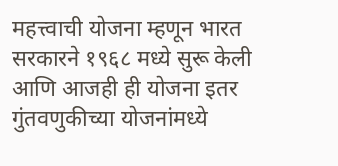महत्त्वाची योजना म्हणून भारत सरकारने १९६८ मध्ये सुरू केली आणि आजही ही योजना इतर गुंतवणुकीच्या योजनांमध्ये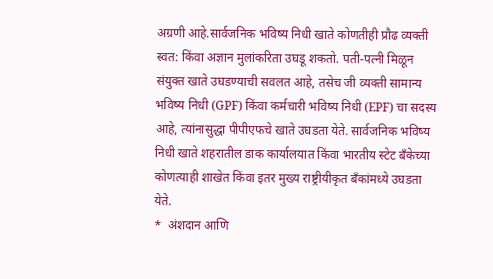अग्रणी आहे.सार्वजनिक भविष्य निधी खाते कोणतीही प्रौढ व्यक्ती स्वत: किंवा अज्ञान मुलांकरिता उघडू शकतो. पती-पत्नी मिळून संयुक्त खाते उघडण्याची सवलत आहे, तसेच जी व्यक्ती सामान्य भविष्य निधी (GPF) किंवा कर्मचारी भविष्य निधी (EPF) चा सदस्य आहे, त्यांनासुद्धा पीपीएफचे खाते उघडता येते. सार्वजनिक भविष्य निधी खाते शहरातील डाक कार्यालयात किंवा भारतीय स्टेट बँकेच्या कोणत्याही शाखेत किंवा इतर मुख्य राष्ट्रीयीकृत बँकांमध्ये उघडता येते.
*  अंशदान आणि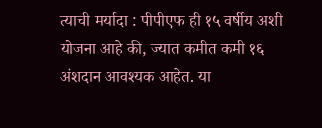त्याची मर्यादा : पीपीएफ ही १५ वर्षीय अशी योजना आहे की, ज्यात कमीत कमी १६ अंशदान आवश्यक आहेत. या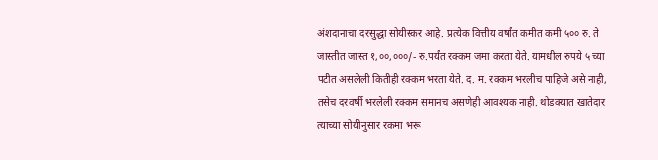अंशदानाचा दरसुद्धा सोयीस्कर आहे. प्रत्येक वित्तीय वर्षांत कमीत कमी ५०० रु. ते जास्तीत जास्त १,००,०००/- रु.पर्यंत रक्कम जमा करता येते. यामधील रुपये ५ च्या पटीत असलेली कितीही रक्कम भरता येते. द. म. रक्कम भरलीच पाहिजे असे नाही, तसेच दरवर्षी भरलेली रक्कम समानच असणेही आवश्यक नाही. थोडक्यात खातेदार त्याच्या सोयीनुसार रकमा भरू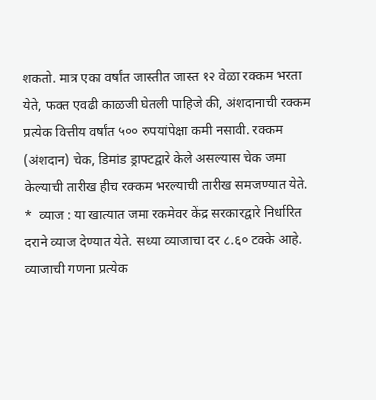शकतो. मात्र एका वर्षांत जास्तीत जास्त १२ वेळा रक्कम भरता येते, फक्त एवढी काळजी घेतली पाहिजे की, अंशदानाची रक्कम प्रत्येक वित्तीय वर्षांत ५०० रुपयांपेक्षा कमी नसावी. रक्कम (अंशदान) चेक, डिमांड ड्राफ्टद्वारे केले असल्यास चेक जमा केल्याची तारीख हीच रक्कम भरल्याची तारीख समजण्यात येते.
*  व्याज : या खात्यात जमा रकमेवर केंद्र सरकारद्वारे निर्धारित दराने व्याज देण्यात येते. सध्या व्याजाचा दर ८.६० टक्के आहे. व्याजाची गणना प्रत्येक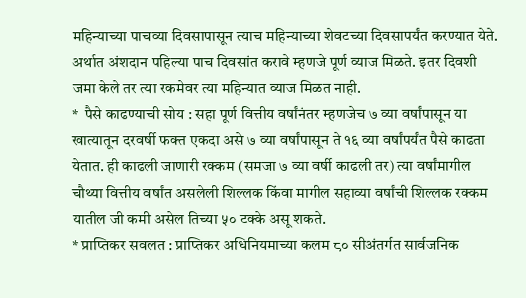महिन्याच्या पाचव्या दिवसापासून त्याच महिन्याच्या शेवटच्या दिवसापर्यंत करण्यात येते. अर्थात अंशदान पहिल्या पाच दिवसांत करावे म्हणजे पूर्ण व्याज मिळते. इतर दिवशी जमा केले तर त्या रकमेवर त्या महिन्यात व्याज मिळत नाही.
*  पैसे काढण्याची सोय : सहा पूर्ण वित्तीय वर्षांनंतर म्हणजेच ७ व्या वर्षांपासून या खात्यातून दरवर्षी फक्त एकदा असे ७ व्या वर्षांपासून ते १६ व्या वर्षांपर्यंत पैसे काढता येतात. ही काढली जाणारी रक्कम (समजा ७ व्या वर्षी काढली तर) त्या वर्षांमागील चौथ्या वित्तीय वर्षांत असलेली शिल्लक किंवा मागील सहाव्या वर्षांची शिल्लक रक्कम यातील जी कमी असेल तिच्या ५० टक्के असू शकते.
* प्राप्तिकर सवलत : प्राप्तिकर अधिनियमाच्या कलम ८० सीअंतर्गत सार्वजनिक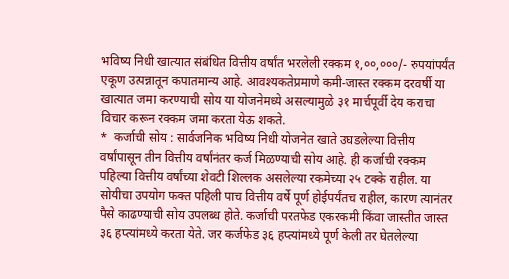भविष्य निधी खात्यात संबंधित वित्तीय वर्षांत भरलेली रक्कम १,००,०००/- रुपयांपर्यंत एकूण उत्पन्नातून कपातमान्य आहे. आवश्यकतेप्रमाणे कमी-जास्त रक्कम दरवर्षी या खात्यात जमा करण्याची सोय या योजनेमध्ये असल्यामुळे ३१ मार्चपूर्वी देय कराचा विचार करून रक्कम जमा करता येऊ शकते.
*  कर्जाची सोय : सार्वजनिक भविष्य निधी योजनेत खाते उघडलेल्या वित्तीय वर्षांपासून तीन वित्तीय वर्षांनंतर कर्ज मिळण्याची सोय आहे. ही कर्जाची रक्कम पहिल्या वित्तीय वर्षांच्या शेवटी शिल्लक असलेल्या रकमेच्या २५ टक्के राहील. या सोयीचा उपयोग फक्त पहिली पाच वित्तीय वर्षे पूर्ण होईपर्यंतच राहील, कारण त्यानंतर पैसे काढण्याची सोय उपलब्ध होते. कर्जाची परतफेड एकरकमी किंवा जास्तीत जास्त ३६ हप्त्यांमध्ये करता येते. जर कर्जफेड ३६ हप्त्यांमध्ये पूर्ण केली तर घेतलेल्या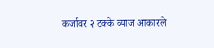कर्जावर २ टक्के व्याज आकारले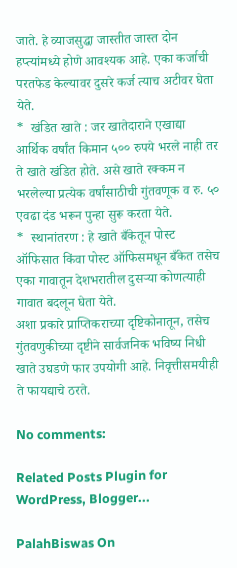जाते. हे व्याजसुद्धा जास्तीत जास्त दोन हप्त्यांमध्ये होणे आवश्यक आहे. एका कर्जाची परतफेड केल्यावर दुसरे कर्ज त्याच अटीवर घेता येते.
*  खंडित खाते : जर खातेदाराने एखाद्या आर्थिक वर्षांत किमान ५०० रुपये भरले नाही तर ते खाते खंडित होते. असे खाते रक्कम न भरलेल्या प्रत्येक वर्षांसाठीची गुंतवणूक व रु. ५० एवढा दंड भरून पुन्हा सुरू करता येते.
*  स्थानांतरण : हे खाते बँकेतून पोस्ट ऑफिसात किंवा पोस्ट ऑफिसमधून बँकेत तसेच एका गावातून देशभरातील दुसऱ्या कोणत्याही गावात बदलून घेता येते.
अशा प्रकारे प्राप्तिकराच्या दृष्टिकोनातून, तसेच गुंतवणुकीच्या दृष्टीने सार्वजनिक भविष्य निधी खाते उघडणे फार उपयोगी आहे. निवृत्तीसमयीही ते फायद्याचे ठरते.

No comments:

Related Posts Plugin for WordPress, Blogger...

PalahBiswas On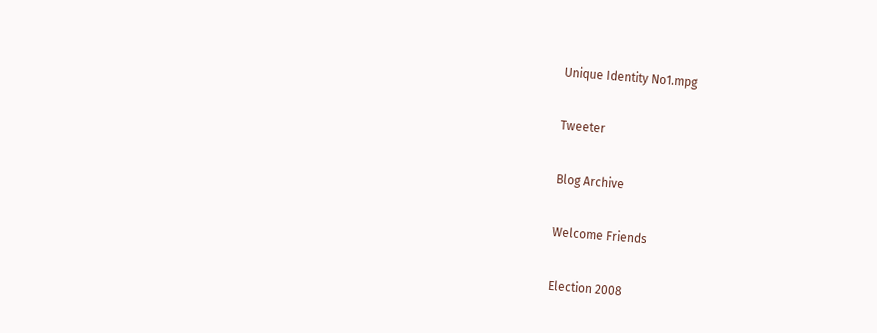Unique Identity No1.mpg

Tweeter

Blog Archive

Welcome Friends

Election 2008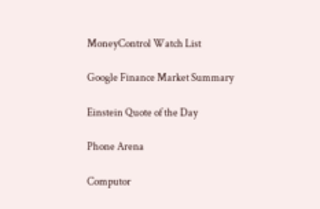MoneyControl Watch List

Google Finance Market Summary

Einstein Quote of the Day

Phone Arena

Computor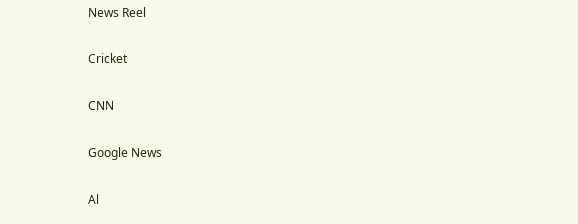News Reel

Cricket

CNN

Google News

Al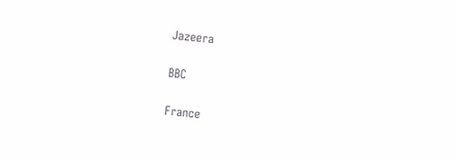Jazeera

BBC

France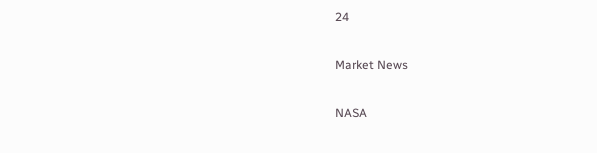24

Market News

NASA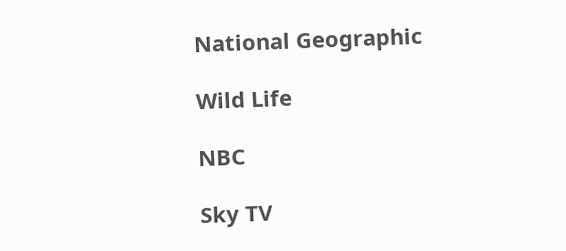National Geographic

Wild Life

NBC

Sky TV